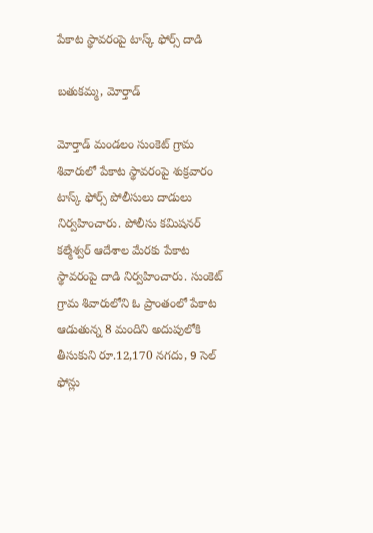పేకాట స్థావరంపై టాస్క్ ఫోర్స్ దాడి

బతుకమ్మ, మోర్తాడ్

మోర్తాడ్ మండలం సుంకెట్ గ్రామ శివారులో పేకాట స్థావరంపై శుక్రవారం టాస్క్ ఫోర్స్ పోలీసులు దాడులు నిర్వహించారు. పోలీసు కమిషనర్ కల్మేశ్వర్ ఆదేశాల మేరకు పేకాట స్థావరంపై దాడి నిర్వహించారు. సుంకెట్ గ్రామ శివారులోని ఓ ప్రాంతంలో పేకాట ఆడుతున్న 8 మందిని అదుపులోకి తీసుకుని రూ.12,170 నగదు, 9 సెల్  ఫోన్లు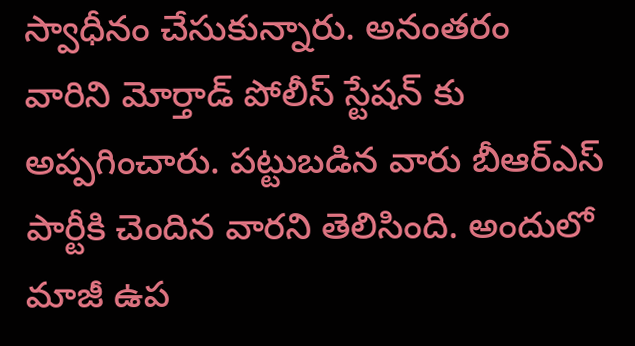స్వాధీనం చేసుకున్నారు. అనంతరం వారిని మోర్తాడ్ పోలీస్ స్టేషన్ కు అప్పగించారు. పట్టుబడిన వారు బీఆర్ఎస్ పార్టీకి చెందిన వారని తెలిసింది. అందులో మాజీ ఉప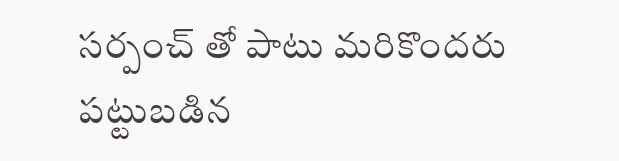సర్పంచ్ తో పాటు మరికొందరు పట్టుబడిన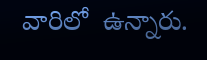వారిలో  ఉన్నారు.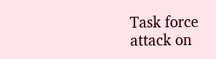Task force attack on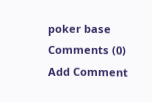poker base
Comments (0)
Add Comment